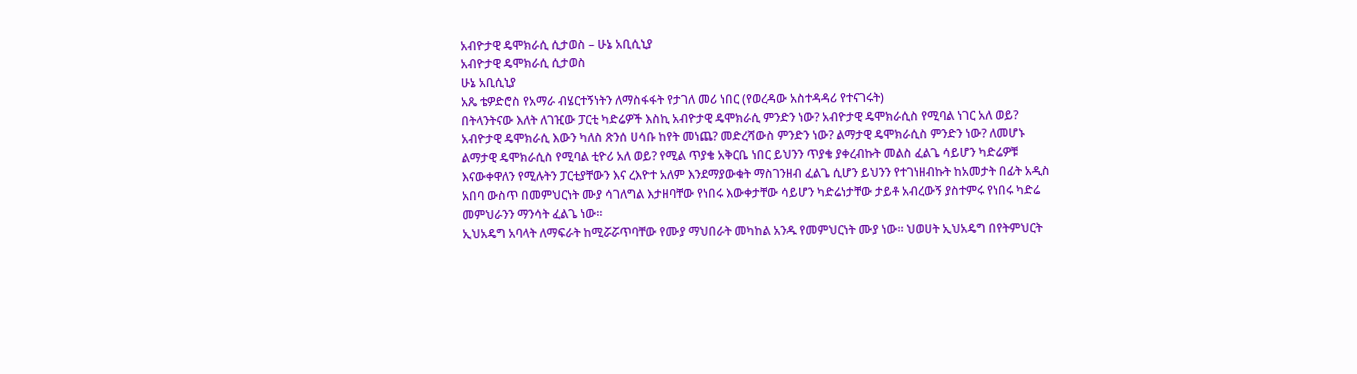አብዮታዊ ዴሞክራሲ ሲታወስ – ሁኔ አቢሲኒያ
አብዮታዊ ዴሞክራሲ ሲታወስ
ሁኔ አቢሲኒያ
አጼ ቴዎድሮስ የአማራ ብሄርተኝነትን ለማስፋፋት የታገለ መሪ ነበር (የወረዳው አስተዳዳሪ የተናገሩት)
በትላንትናው እለት ለገዢው ፓርቲ ካድሬዎች እስኪ አብዮታዊ ዴሞክራሲ ምንድን ነው? አብዮታዊ ዴሞክራሲስ የሚባል ነገር አለ ወይ? አብዮታዊ ዴሞክራሲ እውን ካለስ ጽንሰ ሀሳቡ ከየት መነጨ? መድረሻውስ ምንድን ነው? ልማታዊ ዴሞክራሲስ ምንድን ነው? ለመሆኑ ልማታዊ ዴሞክራሲስ የሚባል ቲዮሪ አለ ወይ? የሚል ጥያቄ አቅርቤ ነበር ይህንን ጥያቄ ያቀረብኩት መልስ ፈልጌ ሳይሆን ካድሬዎቹ እናውቀዋለን የሚሉትን ፓርቲያቸውን እና ረእዮተ አለም እንደማያውቁት ማስገንዘብ ፈልጌ ሲሆን ይህንን የተገነዘብኩት ከአመታት በፊት አዲስ አበባ ውስጥ በመምህርነት ሙያ ሳገለግል እታዘባቸው የነበሩ እውቀታቸው ሳይሆን ካድሬነታቸው ታይቶ አብረውኝ ያስተምሩ የነበሩ ካድሬ መምህራንን ማንሳት ፈልጌ ነው።
ኢህአዴግ አባላት ለማፍራት ከሚሯሯጥባቸው የሙያ ማህበራት መካከል አንዱ የመምህርነት ሙያ ነው። ህወሀት ኢህአዴግ በየትምህርት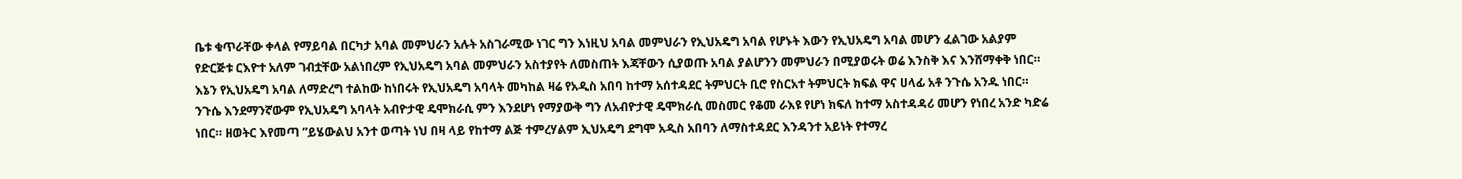ቤቱ ቁጥራቸው ቀላል የማይባል በርካታ አባል መምህራን አሉት አስገራሚው ነገር ግን እነዚህ አባል መምህራን የኢህአዴግ አባል የሆኑት እውን የኢህአዴግ አባል መሆን ፈልገው አልያም የድርጅቱ ርእዮተ አለም ገብቷቸው አልነበረም የኢህአዴግ አባል መምህራን አስተያየት ለመስጠት እጃቸውን ሲያወጡ አባል ያልሆንን መምህራን በሚያወሩት ወሬ እንስቅ እና እንሸማቀቅ ነበር። እኔን የኢህአዴግ አባል ለማድረግ ተልከው ከነበሩት የኢህአዴግ አባላት መካከል ዛሬ የአዲስ አበባ ከተማ አሰተዳደር ትምህርት ቢሮ የስርአተ ትምህርት ክፍል ዋና ሀላፊ አቶ ንጉሴ አንዱ ነበር። ንጉሴ እንደማንኛውም የኢህአዴግ አባላት አብዮታዊ ዴሞክራሲ ምን እንደሆነ የማያውቅ ግን ለአብዮታዊ ዴሞክራሲ መስመር የቆመ ራእዩ የሆነ ክፍለ ከተማ አስተዳዳሪ መሆን የነበረ አንድ ካድሬ ነበር። ዘወትር እየመጣ ”ይሄውልህ አንተ ወጣት ነህ በዛ ላይ የከተማ ልጅ ተምረሃልም ኢህአዴግ ደግሞ አዲስ አበባን ለማስተዳደር እንዳንተ አይነት የተማረ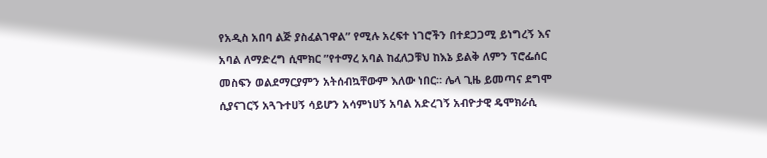የአዲስ አበባ ልጅ ያስፈልገዋል” የሚሉ አረፍተ ነገሮችን በተደጋጋሚ ይነግረኝ እና አባል ለማድረግ ሲሞክር ”የተማረ አባል ከፈለጋቹህ ከእኔ ይልቅ ለምን ፕሮፌሰር መስፍን ወልደማርያምን አትሰብኳቸውም እለው ነበር። ሌላ ጊዜ ይመጣና ደግሞ ሲያናገርኝ አጓጉተሀኝ ሳይሆን አሳምነሀኝ አባል አድረገኝ አብዮታዊ ዴሞክራሲ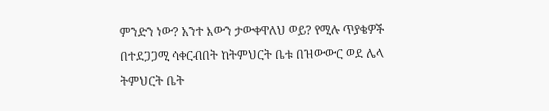ምንድን ነው? አንተ እውን ታውቀዋለህ ወይ? የሚሉ ጥያቄዎች በተደጋጋሚ ሳቀርብበት ከትምህርት ቤቱ በዝውውር ወደ ሌላ ትምህርት ቤት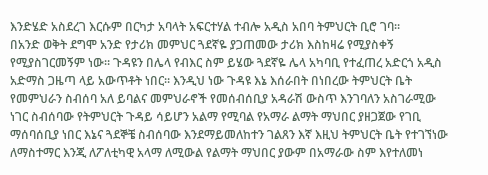እንድሄድ አስደረገ እርሱም በርካታ አባላት አፍርተሃል ተብሎ አዲስ አበባ ትምህርት ቢሮ ገባ።
በአንድ ወቅት ደግሞ አንድ የታሪክ መምህር ጓደኛዬ ያጋጠመው ታሪክ እስከዛሬ የሚያስቀኝ የሚያስገርመኝም ነው። ጉዳዩን በሌላ የብእር ስም ይሄው ጓደኛዬ ሌላ አካባቢ የተፈጠረ አድርጎ አዲስ አድማስ ጋዜጣ ላይ አውጥቶት ነበር። እንዲህ ነው ጉዳዩ እኔ እሰራበት በነበረው ትምህርት ቤት የመምህራን ስብሰባ አለ ይባልና መምህራኖች የመሰብሰቢያ አዳራሽ ውስጥ እንገባለን አስገራሚው ነገር ስብሰባው የትምህርት ጉዳይ ሳይሆን አልማ የሚባል የአማራ ልማት ማህበር ያዘጋጀው የገቢ ማሰባሰቢያ ነበር እኔና ጓደኞቼ ስብሰባው እንደማይመለከተን ገልጸን እኛ እዚህ ትምህርት ቤት የተገኘነው ለማስተማር እንጂ ለፖለቲካዊ አላማ ለሚውል የልማት ማህበር ያውም በአማራው ስም እየተለመነ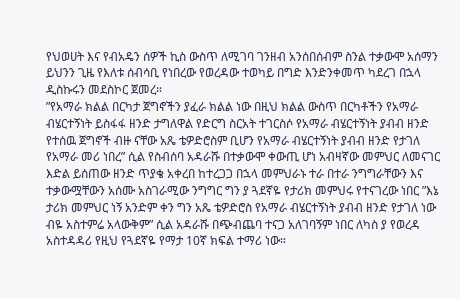የህወሀት እና የብአዴን ሰዎች ኪስ ውስጥ ለሚገባ ገንዘብ አንሰበሰብም ስንል ተቃውሞ አሰማን ይህንን ጊዜ የእለቱ ሰብሳቢ የነበረው የወረዳው ተወካይ በግድ እንድንቀመጥ ካደረገ በኋላ ዲስኩሩን መደስኮር ጀመረ።
”የአማራ ክልል በርካታ ጀግኖችን ያፈራ ክልል ነው በዚህ ክልል ውስጥ በርካቶችን የአማራ ብሄርተኝነት ይስፋፋ ዘንድ ታግለዋል የድርግ ስርአት ተገርስሶ የአማራ ብሄርተኝነት ያብብ ዘንድ የተሰዉ ጀግኖች ብዙ ናቸው አጼ ቴዎድሮስም ቢሆን የአማራ ብሄርተኝነት ያብብ ዘንድ የታገለ የአማራ መሪ ነበረ” ሲል የስብሰባ አዳራሹ በተቃውሞ ቀውጢ ሆነ አብዛኛው መምህር ለመናገር እድል ይሰጠው ዘንድ ጥያቄ አቀረበ ከተረጋጋ በኋላ መምህራኑ ተራ በተራ ንግግራቸውን እና ተቃውሟቸውን አሰሙ አስገራሚው ንግግር ግን ያ ጓደኛዬ የታሪክ መምህሩ የተናገረው ነበር ”እኔ ታሪክ መምህር ነኝ አንድም ቀን ግን አጼ ቴዎድሮስ የአማራ ብሄርተኝነት ያብብ ዘንድ የታገለ ነው ብዬ አስተምሬ አላውቅም” ሲል አዳራሹ በጭብጨባ ተናጋ አለገባኝም ነበር ለካስ ያ የወረዳ አስተዳዳሪ የዚህ የጓደኛዬ የማታ 10ኛ ክፍል ተማሪ ነው።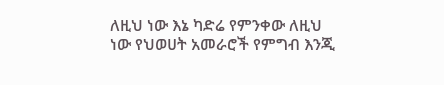ለዚህ ነው እኔ ካድሬ የምንቀው ለዚህ ነው የህወሀት አመራሮች የምግብ እንጂ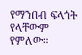የማንበብ ፍላጎት የላቸውም የምለው።